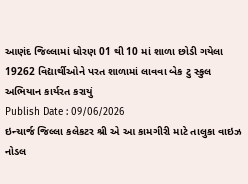આણંદ જિલ્લામાં ધોરણ 01 થી 10 માં શાળા છોડી ગયેલા 19262 વિદ્યાર્થીઓને પરત શાળામાં લાવવા બેક ટુ સ્કુલ અભિયાન કાર્યરત કરાયું
Publish Date : 09/06/2026
ઇન્ચાર્જ જિલ્લા કલેકટર શ્રી એ આ કામગીરી માટે તાલુકા વાઇઝ નોડલ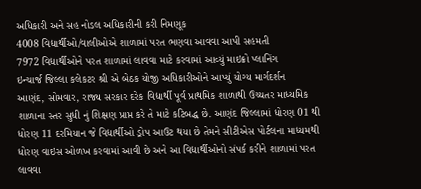અધિકારી અને સહ નોડલ અધિકારીની કરી નિમણૂક
4008 વિદ્યાર્થીઓ/વાલીઓએ શાળામાં પરત ભણવા આવવા આપી સહમતી
7972 વિદ્યાર્થીઓને પરત શાળામાં લાવવા માટે કરવામાં આવ્યું માઇક્રો પ્લાનિંગ
ઇન્ચાર્જ જિલ્લા કલેકટર શ્રી એ બેઠક યોજી અધિકારીઓને આપ્યું યોગ્ય માર્ગદર્શન
આણંદ, સોમવાર, રાજ્ય સરકાર દરેક વિદ્યાર્થી પૂર્વ પ્રાથમિક શાળાથી ઉચ્ચતર માધ્યમિક શાળાના સ્તર સુધી નું શિક્ષણ પ્રાપ્ત કરે તે માટે કટિબદ્ધ છે. આણંદ જિલ્લામાં ધોરણ 01 થી ધોરણ 11 દરમિયાન જે વિદ્યાર્થીઓ ડ્રોપ આઉટ થયા છે તેમને સીટીએસ પોર્ટલના માધ્યમથી ધોરણ વાઇસ ઓળખ કરવામાં આવી છે અને આ વિદ્યાર્થીઓનો સંપર્ક કરીને શાળામાં પરત લાવવા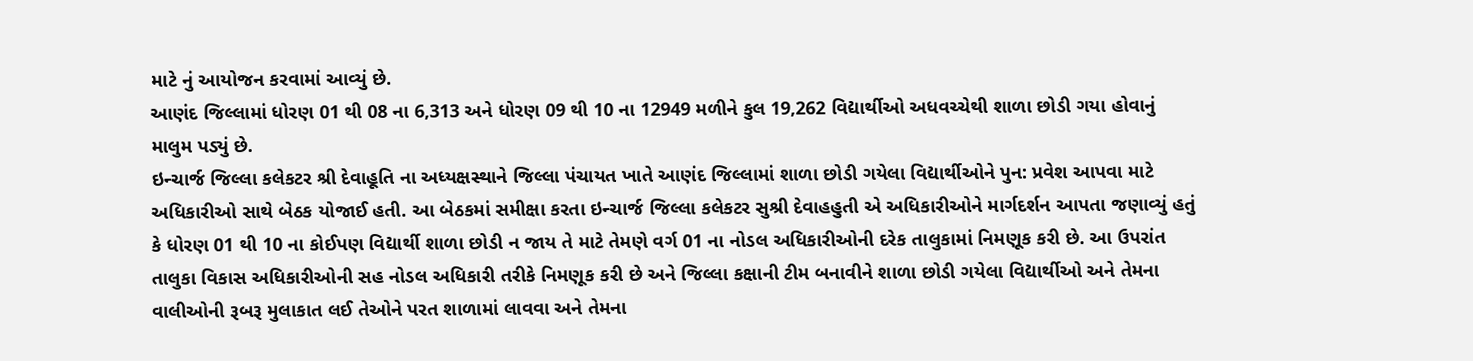માટે નું આયોજન કરવામાં આવ્યું છે.
આણંદ જિલ્લામાં ધોરણ 01 થી 08 ના 6,313 અને ધોરણ 09 થી 10 ના 12949 મળીને કુલ 19,262 વિદ્યાર્થીઓ અધવચ્ચેથી શાળા છોડી ગયા હોવાનું માલુમ પડ્યું છે.
ઇન્ચાર્જ જિલ્લા કલેકટર શ્રી દેવાહૂતિ ના અધ્યક્ષસ્થાને જિલ્લા પંચાયત ખાતે આણંદ જિલ્લામાં શાળા છોડી ગયેલા વિદ્યાર્થીઓને પુન: પ્રવેશ આપવા માટે અધિકારીઓ સાથે બેઠક યોજાઈ હતી. આ બેઠકમાં સમીક્ષા કરતા ઇન્ચાર્જ જિલ્લા કલેકટર સુશ્રી દેવાહહુતી એ અધિકારીઓને માર્ગદર્શન આપતા જણાવ્યું હતું કે ધોરણ 01 થી 10 ના કોઈપણ વિદ્યાર્થી શાળા છોડી ન જાય તે માટે તેમણે વર્ગ 01 ના નોડલ અધિકારીઓની દરેક તાલુકામાં નિમણૂક કરી છે. આ ઉપરાંત તાલુકા વિકાસ અધિકારીઓની સહ નોડલ અધિકારી તરીકે નિમણૂક કરી છે અને જિલ્લા કક્ષાની ટીમ બનાવીને શાળા છોડી ગયેલા વિદ્યાર્થીઓ અને તેમના વાલીઓની રૂબરૂ મુલાકાત લઈ તેઓને પરત શાળામાં લાવવા અને તેમના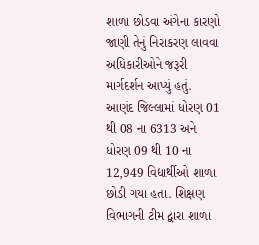શાળા છોડવા અંગેના કારણો જાણી તેનું નિરાકરણ લાવવા અધિકારીઓને જરૂરી માર્ગદર્શન આપ્યું હતું.
આણંદ જિલ્લામાં ધોરણ 01 થી 08 ના 6313 અને ધોરણ 09 થી 10 ના 12,949 વિદ્યાર્થીઓ શાળા છોડી ગયા હતા. શિક્ષણ વિભાગની ટીમ દ્વારા શાળા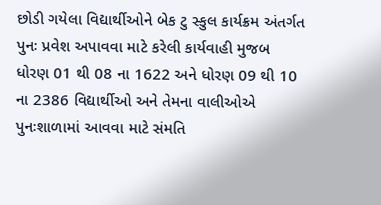છોડી ગયેલા વિદ્યાર્થીઓને બેક ટુ સ્કુલ કાર્યક્રમ અંતર્ગત પુનઃ પ્રવેશ અપાવવા માટે કરેલી કાર્યવાહી મુજબ ધોરણ 01 થી 08 ના 1622 અને ધોરણ 09 થી 10 ના 2386 વિદ્યાર્થીઓ અને તેમના વાલીઓએ પુનઃશાળામાં આવવા માટે સંમતિ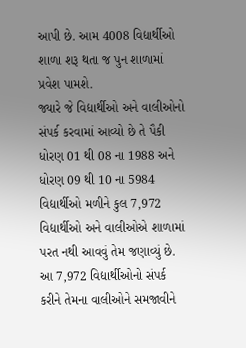આપી છે. આમ 4008 વિદ્યાર્થીઓ શાળા શરૂ થતા જ પુન શાળામાં પ્રવેશ પામશે.
જ્યારે જે વિદ્યાર્થીઓ અને વાલીઓનો સંપર્ક કરવામાં આવ્યો છે તે પૈકી ધોરણ 01 થી 08 ના 1988 અને ધોરણ 09 થી 10 ના 5984 વિદ્યાર્થીઓ મળીને કુલ 7,972 વિદ્યાર્થીઓ અને વાલીઓએ શાળામાં પરત નથી આવવું તેમ જણાવ્યું છે. આ 7,972 વિદ્યાર્થીઓનો સંપર્ક કરીને તેમના વાલીઓને સમજાવીને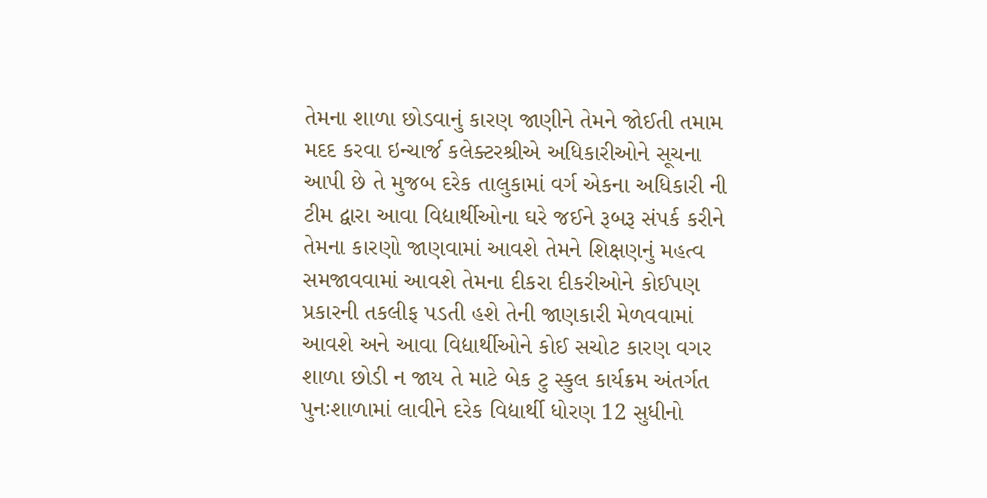તેમના શાળા છોડવાનું કારણ જાણીને તેમને જોઈતી તમામ મદદ કરવા ઇન્ચાર્જ કલેક્ટરશ્રીએ અધિકારીઓને સૂચના આપી છે તે મુજબ દરેક તાલુકામાં વર્ગ એકના અધિકારી ની ટીમ દ્વારા આવા વિદ્યાર્થીઓના ઘરે જઈને રૂબરૂ સંપર્ક કરીને તેમના કારણો જાણવામાં આવશે તેમને શિક્ષણનું મહત્વ સમજાવવામાં આવશે તેમના દીકરા દીકરીઓને કોઈપણ પ્રકારની તકલીફ પડતી હશે તેની જાણકારી મેળવવામાં આવશે અને આવા વિદ્યાર્થીઓને કોઈ સચોટ કારણ વગર શાળા છોડી ન જાય તે માટે બેક ટુ સ્કુલ કાર્યક્રમ અંતર્ગત પુનઃશાળામાં લાવીને દરેક વિદ્યાર્થી ધોરણ 12 સુધીનો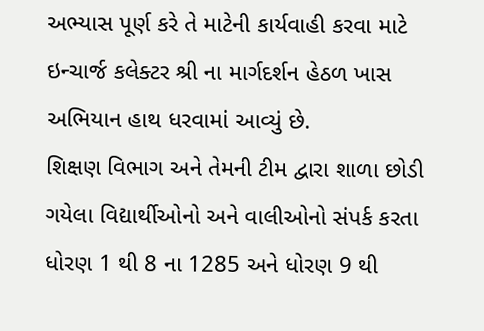અભ્યાસ પૂર્ણ કરે તે માટેની કાર્યવાહી કરવા માટે ઇન્ચાર્જ કલેક્ટર શ્રી ના માર્ગદર્શન હેઠળ ખાસ અભિયાન હાથ ધરવામાં આવ્યું છે.
શિક્ષણ વિભાગ અને તેમની ટીમ દ્વારા શાળા છોડી ગયેલા વિદ્યાર્થીઓનો અને વાલીઓનો સંપર્ક કરતા ધોરણ 1 થી 8 ના 1285 અને ધોરણ 9 થી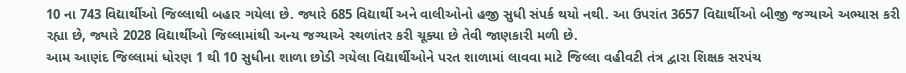10 ના 743 વિદ્યાર્થીઓ જિલ્લાથી બહાર ગયેલા છે. જ્યારે 685 વિદ્યાર્થી અને વાલીઓનો હજી સુધી સંપર્ક થયો નથી. આ ઉપરાંત 3657 વિદ્યાર્થીઓ બીજી જગ્યાએ અભ્યાસ કરી રહ્યા છે, જ્યારે 2028 વિદ્યાર્થીઓ જિલ્લામાંથી અન્ય જગ્યાએ સ્થળાંતર કરી ચૂક્યા છે તેવી જાણકારી મળી છે.
આમ આણંદ જિલ્લામાં ધોરણ 1 થી 10 સુધીના શાળા છોડી ગયેલા વિદ્યાર્થીઓને પરત શાળામાં લાવવા માટે જિલ્લા વહીવટી તંત્ર દ્વારા શિક્ષક સરપંચ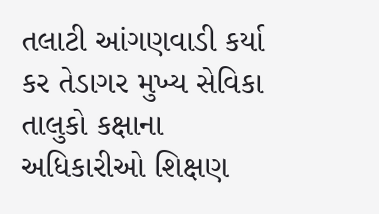તલાટી આંગણવાડી કર્યા કર તેડાગર મુખ્ય સેવિકા તાલુકો કક્ષાના અધિકારીઓ શિક્ષણ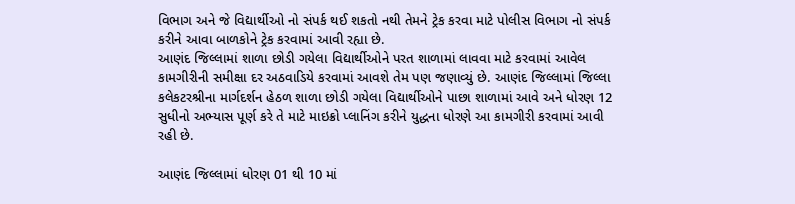વિભાગ અને જે વિદ્યાર્થીઓ નો સંપર્ક થઈ શકતો નથી તેમને ટ્રેક કરવા માટે પોલીસ વિભાગ નો સંપર્ક કરીને આવા બાળકોને ટ્રેક કરવામાં આવી રહ્યા છે.
આણંદ જિલ્લામાં શાળા છોડી ગયેલા વિદ્યાર્થીઓને પરત શાળામાં લાવવા માટે કરવામાં આવેલ કામગીરીની સમીક્ષા દર અઠવાડિયે કરવામાં આવશે તેમ પણ જણાવ્યું છે. આણંદ જિલ્લામાં જિલ્લા કલેકટરશ્રીના માર્ગદર્શન હેઠળ શાળા છોડી ગયેલા વિદ્યાર્થીઓને પાછા શાળામાં આવે અને ધોરણ 12 સુધીનો અભ્યાસ પૂર્ણ કરે તે માટે માઇક્રો પ્લાનિંગ કરીને યુદ્ધના ધોરણે આ કામગીરી કરવામાં આવી રહી છે.

આણંદ જિલ્લામાં ધોરણ 01 થી 10 માં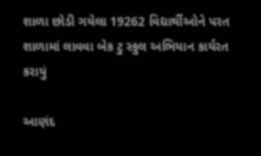શાળા છોડી ગયેલા 19262 વિદ્યાર્થીઓને પરત શાળામાં લાવવા બેક ટુ સ્કુલ અભિયાન કાર્યરત કરાયું

આણંદ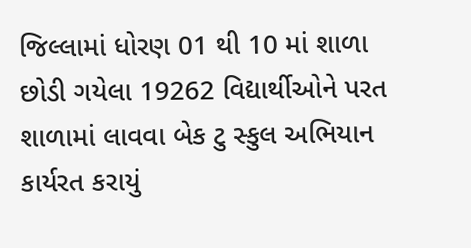જિલ્લામાં ધોરણ 01 થી 10 માં શાળા છોડી ગયેલા 19262 વિદ્યાર્થીઓને પરત શાળામાં લાવવા બેક ટુ સ્કુલ અભિયાન કાર્યરત કરાયું